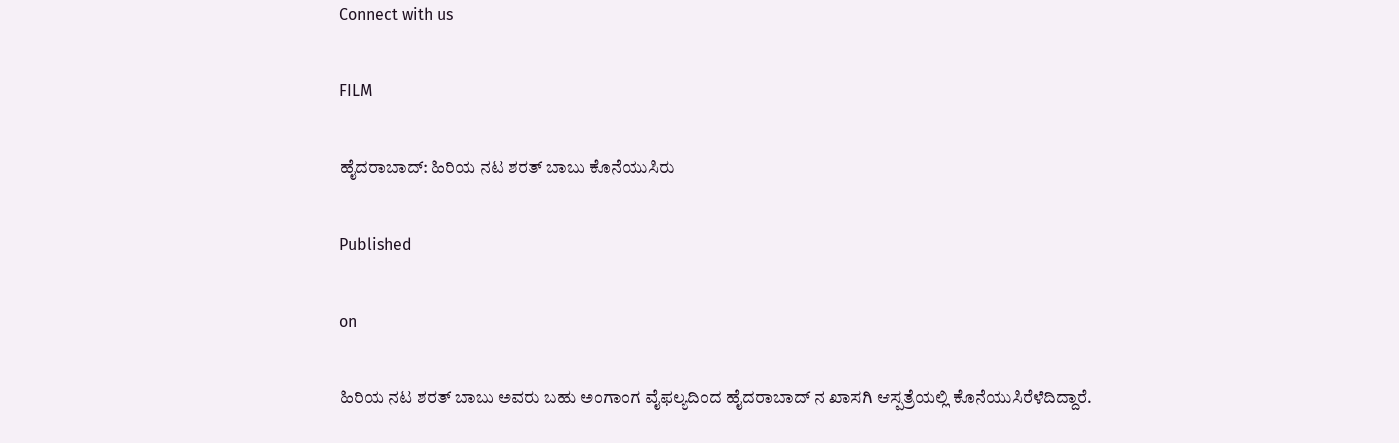Connect with us

FILM

ಹೈದರಾಬಾದ್: ಹಿರಿಯ ನಟ ಶರತ್ ಬಾಬು ಕೊನೆಯುಸಿರು

Published

on

ಹಿರಿಯ ನಟ ಶರತ್ ಬಾಬು ಅವರು ಬಹು ಅಂಗಾಂಗ ವೈಫಲ್ಯದಿಂದ ಹೈದರಾಬಾದ್ ನ ಖಾಸಗಿ ಆಸ್ಪತ್ರೆಯಲ್ಲಿ ಕೊನೆಯುಸಿರೆಳೆದಿದ್ದಾರೆ.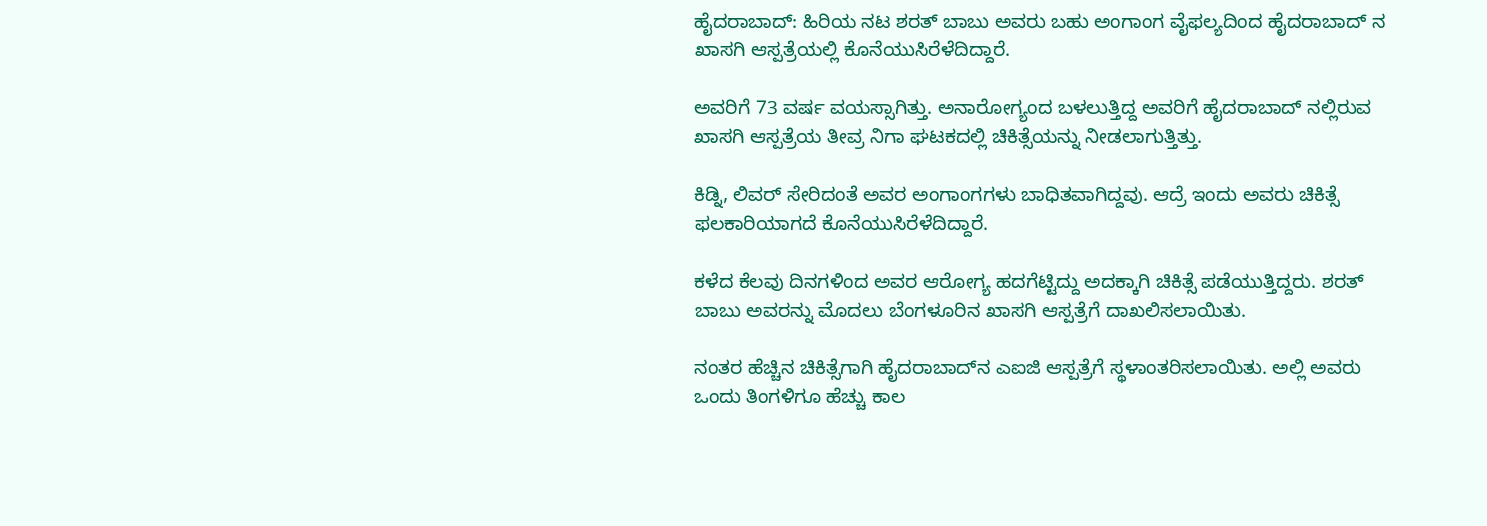ಹೈದರಾಬಾದ್: ಹಿರಿಯ ನಟ ಶರತ್ ಬಾಬು ಅವರು ಬಹು ಅಂಗಾಂಗ ವೈಫಲ್ಯದಿಂದ ಹೈದರಾಬಾದ್ ನ ಖಾಸಗಿ ಆಸ್ಪತ್ರೆಯಲ್ಲಿ ಕೊನೆಯುಸಿರೆಳೆದಿದ್ದಾರೆ.

ಅವರಿಗೆ 73 ವರ್ಷ ವಯಸ್ಸಾಗಿತ್ತು. ಅನಾರೋಗ್ಯಂದ ಬಳಲುತ್ತಿದ್ದ ಅವರಿಗೆ ಹೈದರಾಬಾದ್ ನಲ್ಲಿರುವ ಖಾಸಗಿ ಆಸ್ಪತ್ರೆಯ ತೀವ್ರ ನಿಗಾ ಘಟಕದಲ್ಲಿ ಚಿಕಿತ್ಸೆಯನ್ನು ನೀಡಲಾಗುತ್ತಿತ್ತು.

ಕಿಡ್ನಿ, ಲಿವರ್ ಸೇರಿದಂತೆ ಅವರ ಅಂಗಾಂಗಗಳು ಬಾಧಿತವಾಗಿದ್ದವು. ಆದ್ರೆ ಇಂದು ಅವರು ಚಿಕಿತ್ಸೆ ಫಲಕಾರಿಯಾಗದೆ ಕೊನೆಯುಸಿರೆಳೆದಿದ್ದಾರೆ.

ಕಳೆದ ಕೆಲವು ದಿನಗಳಿಂದ ಅವರ ಆರೋಗ್ಯ ಹದಗೆಟ್ಟಿದ್ದು ಅದಕ್ಕಾಗಿ ಚಿಕಿತ್ಸೆ ಪಡೆಯುತ್ತಿದ್ದರು. ಶರತ್ ಬಾಬು ಅವರನ್ನು ಮೊದಲು ಬೆಂಗಳೂರಿನ ಖಾಸಗಿ ಆಸ್ಪತ್ರೆಗೆ ದಾಖಲಿಸಲಾಯಿತು.

ನಂತರ ಹೆಚ್ಚಿನ ಚಿಕಿತ್ಸೆಗಾಗಿ ಹೈದರಾಬಾದ್‌ನ ಎಐಜಿ ಆಸ್ಪತ್ರೆಗೆ ಸ್ಥಳಾಂತರಿಸಲಾಯಿತು. ಅಲ್ಲಿ ಅವರು ಒಂದು ತಿಂಗಳಿಗೂ ಹೆಚ್ಚು ಕಾಲ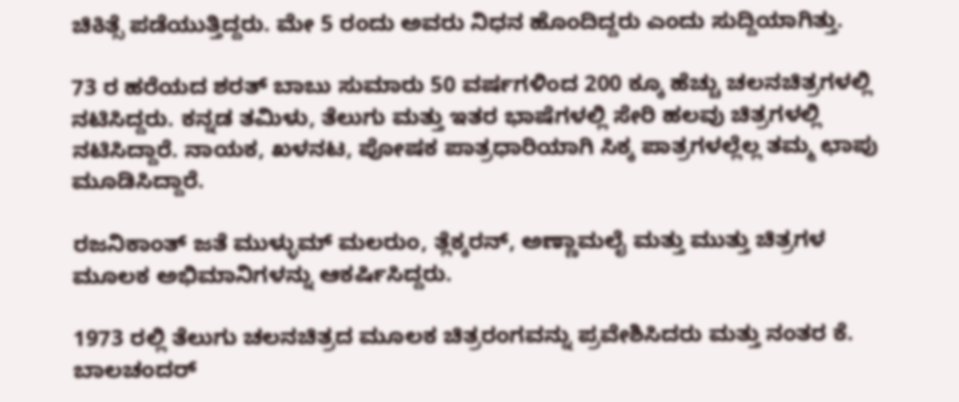ಚಿಕಿತ್ಸೆ ಪಡೆಯುತ್ತಿದ್ದರು. ಮೇ 5 ರಂದು ಅವರು ನಿಧನ ಹೊಂದಿದ್ದರು ಎಂದು ಸುದ್ದಿಯಾಗಿತ್ತು.

73 ರ ಹರೆಯದ ಶರತ್‌ ಬಾಬು ಸುಮಾರು 50 ವರ್ಷಗಳಿಂದ 200 ಕ್ಕೂ ಹೆಚ್ಚು ಚಲನಚಿತ್ರಗಳಲ್ಲಿ ನಟಿಸಿದ್ದರು. ಕನ್ನಡ ತಮಿಳು, ತೆಲುಗು ಮತ್ತು ಇತರ ಭಾಷೆಗಳಲ್ಲಿ ಸೇರಿ ಹಲವು ಚಿತ್ರಗಳಲ್ಲಿ ನಟಿಸಿದ್ದಾರೆ. ನಾಯಕ, ಖಳನಟ, ಪೋಷಕ ಪಾತ್ರಧಾರಿಯಾಗಿ ಸಿಕ್ಕ ಪಾತ್ರಗಳಲ್ಲೆಲ್ಲ ತಮ್ಮ ಛಾಪು ಮೂಡಿಸಿದ್ದಾರೆ.

ರಜನಿಕಾಂತ್ ಜತೆ ಮುಳ್ಳುಮ್ ಮಲರುಂ, ತ್ಲೆಕ್ಕರನ್, ಅಣ್ಣಾಮಲೈ ಮತ್ತು ಮುತ್ತು ಚಿತ್ರಗಳ ಮೂಲಕ ಅಭಿಮಾನಿಗಳನ್ನು ಆಕರ್ಷಿಸಿದ್ದರು.

1973 ರಲ್ಲಿ ತೆಲುಗು ಚಲನಚಿತ್ರದ ಮೂಲಕ ಚಿತ್ರರಂಗವನ್ನು ಪ್ರವೇಶಿಸಿದರು ಮತ್ತು ನಂತರ ಕೆ. ಬಾಲಚಂದರ್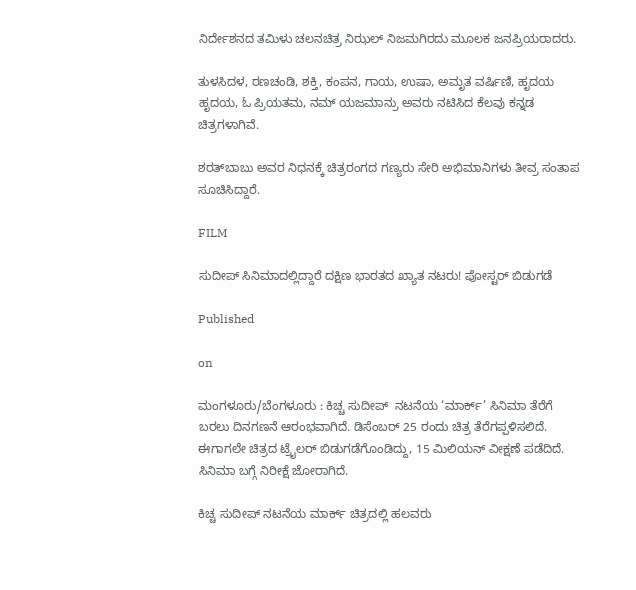ನಿರ್ದೇಶನದ ತಮಿಳು ಚಲನಚಿತ್ರ ನಿಝಲ್ ನಿಜಮಗಿರದು ಮೂಲಕ ಜನಪ್ರಿಯರಾದರು.

ತುಳಸಿದಳ, ರಣಚಂಡಿ, ಶಕ್ತಿ, ಕಂಪನ, ಗಾಯ, ಉಷಾ, ಅಮೃತ ವರ್ಷಿಣಿ, ಹೃದಯ ಹೃದಯ, ಓ ಪ್ರಿಯತಮ, ನಮ್ ಯಜಮಾನ್ರು ಅವರು ನಟಿಸಿದ ಕೆಲವು ಕನ್ನಡ ಚಿತ್ರಗಳಾಗಿವೆ.

ಶರತ್‌ಬಾಬು ಅವರ ನಿಧನಕ್ಕೆ ಚಿತ್ರರಂಗದ ಗಣ್ಯರು ಸೇರಿ ಅಭಿಮಾನಿಗಳು ತೀವ್ರ ಸಂತಾಪ ಸೂಚಿಸಿದ್ದಾರೆ.

FILM

ಸುದೀಪ್ ಸಿನಿಮಾದಲ್ಲಿದ್ದಾರೆ ದಕ್ಷಿಣ ಭಾರತದ ಖ್ಯಾತ ನಟರು! ಪೋಸ್ಟರ್ ಬಿಡುಗಡೆ

Published

on

ಮಂಗಳೂರು/ಬೆಂಗಳೂರು : ಕಿಚ್ಚ ಸುದೀಪ್  ನಟನೆಯ ‘ಮಾರ್ಕ್’ ಸಿನಿಮಾ ತೆರೆಗೆ ಬರಲು ದಿನಗಣನೆ ಆರಂಭವಾಗಿದೆ. ಡಿಸೆಂಬರ್ 25 ರಂದು ಚಿತ್ರ ತೆರೆಗಪ್ಪಳಿಸಲಿದೆ. ಈಗಾಗಲೇ ಚಿತ್ರದ ಟ್ರೈಲರ್ ಬಿಡುಗಡೆಗೊಂಡಿದ್ದು, 15 ಮಿಲಿಯನ್ ವೀಕ್ಷಣೆ ಪಡೆದಿದೆ. ಸಿನಿಮಾ ಬಗ್ಗೆ ನಿರೀಕ್ಷೆ ಜೋರಾಗಿದೆ.

ಕಿಚ್ಚ ಸುದೀಪ್ ನಟನೆಯ ಮಾರ್ಕ್ ಚಿತ್ರದಲ್ಲಿ ಹಲವರು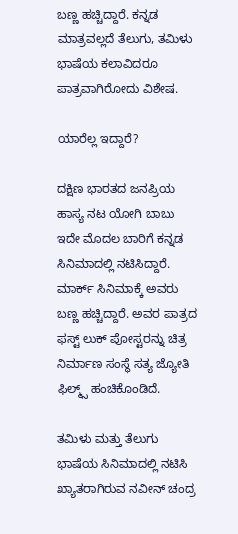ಬಣ್ಣ ಹಚ್ಚಿದ್ದಾರೆ. ಕನ್ನಡ ಮಾತ್ರವಲ್ಲದೆ ತೆಲುಗು, ತಮಿಳು ಭಾಷೆಯ ಕಲಾವಿದರೂ ಪಾತ್ರವಾಗಿರೋದು ವಿಶೇಷ.

ಯಾರೆಲ್ಲ ಇದ್ದಾರೆ?

ದಕ್ಷಿಣ ಭಾರತದ ಜನಪ್ರಿಯ ಹಾಸ್ಯ ನಟ ಯೋಗಿ ಬಾಬು ಇದೇ ಮೊದಲ ಬಾರಿಗೆ ಕನ್ನಡ ಸಿನಿಮಾದಲ್ಲಿ ನಟಿಸಿದ್ದಾರೆ. ಮಾರ್ಕ್‌ ಸಿನಿಮಾಕ್ಕೆ ಅವರು ಬಣ್ಣ ಹಚ್ಚಿದ್ದಾರೆ. ಅವರ ಪಾತ್ರದ ಫಸ್ಟ್ ಲುಕ್ ಪೋಸ್ಟರನ್ನು ಚಿತ್ರ ನಿರ್ಮಾಣ ಸಂಸ್ಥೆ ಸತ್ಯ ಜ್ಯೋತಿ ಫಿಲ್ಮ್ಸ್ ಹಂಚಿಕೊಂಡಿದೆ.

ತಮಿಳು ಮತ್ತು ತೆಲುಗು ಭಾಷೆಯ ಸಿನಿಮಾದಲ್ಲಿ ನಟಿಸಿ ಖ್ಯಾತರಾಗಿರುವ ನವೀನ್ ಚಂದ್ರ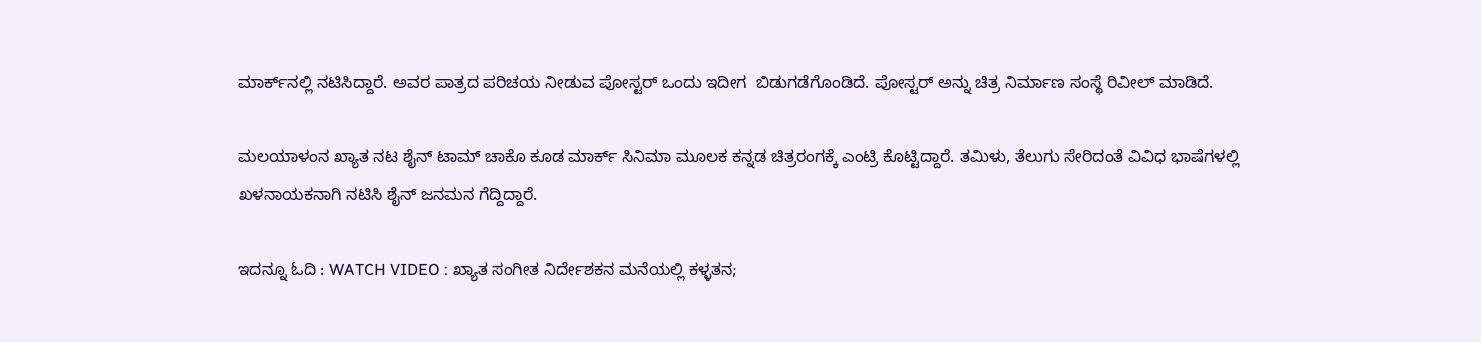ಮಾರ್ಕ್‌ನಲ್ಲಿ ನಟಿಸಿದ್ದಾರೆ. ಅವರ ಪಾತ್ರದ ಪರಿಚಯ ನೀಡುವ ಪೋಸ್ಟರ್ ಒಂದು ಇದೀಗ  ಬಿಡುಗಡೆಗೊಂಡಿದೆ. ಪೋಸ್ಟರ್‌ ಅನ್ನು ಚಿತ್ರ ನಿರ್ಮಾಣ ಸಂಸ್ಥೆ ರಿವೀಲ್ ಮಾಡಿದೆ.

ಮಲಯಾಳಂನ ಖ್ಯಾತ ನಟ ಶೈನ್ ಟಾಮ್ ಚಾಕೊ ಕೂಡ ಮಾರ್ಕ್ ಸಿನಿಮಾ ಮೂಲಕ ಕನ್ನಡ ಚಿತ್ರರಂಗಕ್ಕೆ ಎಂಟ್ರಿ ಕೊಟ್ಟಿದ್ದಾರೆ. ತಮಿಳು, ತೆಲುಗು ಸೇರಿದಂತೆ ವಿವಿಧ ಭಾಷೆಗಳಲ್ಲಿ ಖಳನಾಯಕನಾಗಿ ನಟಿಸಿ ಶೈನ್ ಜನಮನ ಗೆದ್ದಿದ್ದಾರೆ.

ಇದನ್ನೂ ಓದಿ : WATCH VIDEO : ಖ್ಯಾತ ಸಂಗೀತ ನಿರ್ದೇಶಕನ ಮನೆಯಲ್ಲಿ ಕಳ್ಳತನ;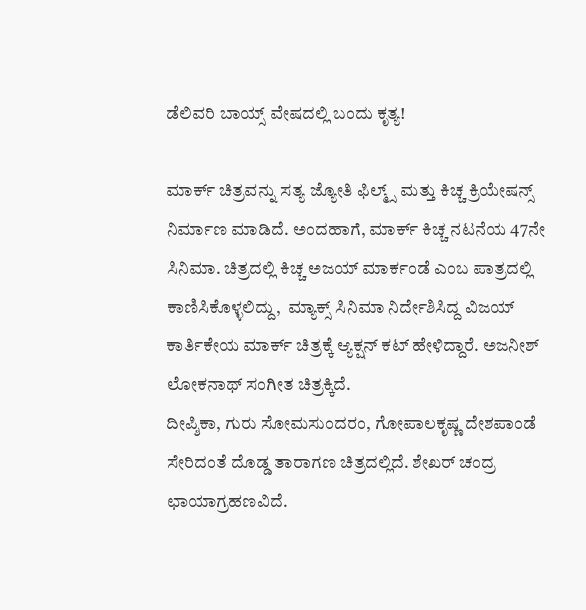ಡೆಲಿವರಿ ಬಾಯ್ಸ್ ವೇಷದಲ್ಲಿ ಬಂದು ಕೃತ್ಯ!

ಮಾರ್ಕ್ ಚಿತ್ರವನ್ನು ಸತ್ಯ ಜ್ಯೋತಿ ಫಿಲ್ಮ್ಸ್ ಮತ್ತು ಕಿಚ್ಚ ಕ್ರಿಯೇಷನ್ಸ್ ನಿರ್ಮಾಣ ಮಾಡಿದೆ. ಅಂದಹಾಗೆ, ಮಾರ್ಕ್ ಕಿಚ್ಚ ನಟನೆಯ 47ನೇ ಸಿನಿಮಾ. ಚಿತ್ರದಲ್ಲಿ ಕಿಚ್ಚ ಅಜಯ್ ಮಾರ್ಕಂಡೆ ಎಂಬ ಪಾತ್ರದಲ್ಲಿ ಕಾಣಿಸಿಕೊಳ್ಳಲಿದ್ದು,  ಮ್ಯಾಕ್ಸ್ ಸಿನಿಮಾ ನಿರ್ದೇಶಿಸಿದ್ದ ವಿಜಯ್ ಕಾರ್ತಿಕೇಯ ಮಾರ್ಕ್ ಚಿತ್ರಕ್ಕೆ ಆ್ಯಕ್ಷನ್ ಕಟ್ ಹೇಳಿದ್ದಾರೆ. ಅಜನೀಶ್ ಲೋಕನಾಥ್ ಸಂಗೀತ ಚಿತ್ರಕ್ಕಿದೆ.
ದೀಪ್ಶಿಕಾ, ಗುರು ಸೋಮಸುಂದರಂ, ಗೋಪಾಲಕೃಷ್ಣ ದೇಶಪಾಂಡೆ ಸೇರಿದಂತೆ ದೊಡ್ಡ ತಾರಾಗಣ ಚಿತ್ರದಲ್ಲಿದೆ. ಶೇಖರ್ ಚಂದ್ರ ಛಾಯಾಗ್ರಹಣವಿದೆ.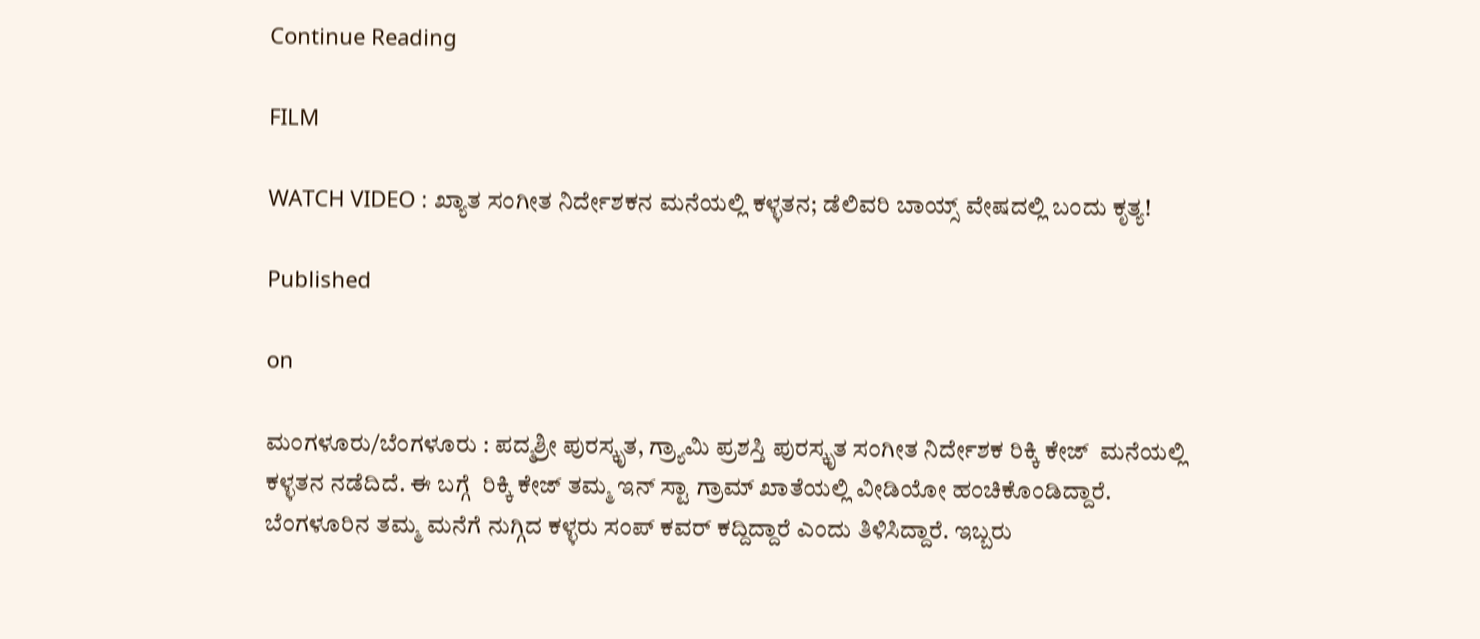Continue Reading

FILM

WATCH VIDEO : ಖ್ಯಾತ ಸಂಗೀತ ನಿರ್ದೇಶಕನ ಮನೆಯಲ್ಲಿ ಕಳ್ಳತನ; ಡೆಲಿವರಿ ಬಾಯ್ಸ್ ವೇಷದಲ್ಲಿ ಬಂದು ಕೃತ್ಯ!

Published

on

ಮಂಗಳೂರು/ಬೆಂಗಳೂರು : ಪದ್ಮಶ್ರೀ ಪುರಸ್ಕೃತ, ಗ್ರ್ಯಾಮಿ ಪ್ರಶಸ್ತಿ ಪುರಸ್ಕೃತ ಸಂಗೀತ ನಿರ್ದೇಶಕ ರಿಕ್ಕಿ ಕೇಜ್  ಮನೆಯಲ್ಲಿ ಕಳ್ಳತನ ನಡೆದಿದೆ. ಈ ಬಗ್ಗೆ  ರಿಕ್ಕಿ ಕೇಜ್ ತಮ್ಮ ಇನ್ ಸ್ಟಾ ಗ್ರಾಮ್ ಖಾತೆಯಲ್ಲಿ ವೀಡಿಯೋ ಹಂಚಿಕೊಂಡಿದ್ದಾರೆ. ಬೆಂಗಳೂರಿನ ತಮ್ಮ ಮನೆಗೆ ನುಗ್ಗಿದ ಕಳ್ಳರು ಸಂಪ್ ಕವರ್ ಕದ್ದಿದ್ದಾರೆ ಎಂದು ತಿಳಿಸಿದ್ದಾರೆ. ಇಬ್ಬರು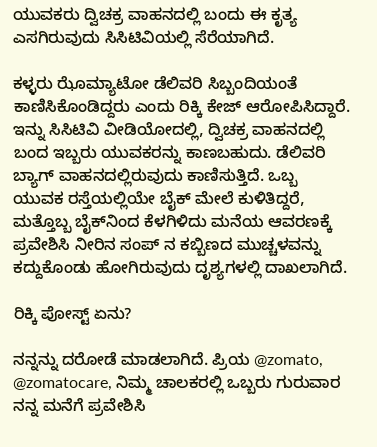ಯುವಕರು ದ್ವಿಚಕ್ರ ವಾಹನದಲ್ಲಿ ಬಂದು ಈ ಕೃತ್ಯ ಎಸಗಿರುವುದು ಸಿಸಿಟಿವಿಯಲ್ಲಿ ಸೆರೆಯಾಗಿದೆ.

ಕಳ್ಳರು ಝೊಮ್ಯಾಟೋ ಡೆಲಿವರಿ ಸಿಬ್ಬಂದಿಯಂತೆ ಕಾಣಿಸಿಕೊಂಡಿದ್ದರು ಎಂದು ರಿಕ್ಕಿ ಕೇಜ್ ಆರೋಪಿಸಿದ್ದಾರೆ. ಇನ್ನು ಸಿಸಿಟಿವಿ ವೀಡಿಯೋದಲ್ಲಿ, ದ್ವಿಚಕ್ರ ವಾಹನದಲ್ಲಿ ಬಂದ ಇಬ್ಬರು ಯುವಕರನ್ನು ಕಾಣಬಹುದು. ಡೆಲಿವರಿ ಬ್ಯಾಗ್ ವಾಹನದಲ್ಲಿರುವುದು ಕಾಣಿಸುತ್ತಿದೆ. ಒಬ್ಬ ಯುವಕ ರಸ್ತೆಯಲ್ಲಿಯೇ ಬೈಕ್ ಮೇಲೆ ಕುಳಿತಿದ್ದರೆ, ಮತ್ತೊಬ್ಬ ಬೈಕ್‌ನಿಂದ ಕೆಳಗಿಳಿದು ಮನೆಯ ಆವರಣಕ್ಕೆ ಪ್ರವೇಶಿಸಿ ನೀರಿನ ಸಂಪ್‌ ನ ಕಬ್ಬಿಣದ ಮುಚ್ಚಳವನ್ನು ಕದ್ದುಕೊಂಡು ಹೋಗಿರುವುದು ದೃಶ್ಯಗಳಲ್ಲಿ ದಾಖಲಾಗಿದೆ.

ರಿಕ್ಕಿ ಪೋಸ್ಟ್ ಏನು?

ನನ್ನನ್ನು ದರೋಡೆ ಮಾಡಲಾಗಿದೆ. ಪ್ರಿಯ @zomato, @zomatocare, ನಿಮ್ಮ ಚಾಲಕರಲ್ಲಿ ಒಬ್ಬರು ಗುರುವಾರ ನನ್ನ ಮನೆಗೆ ಪ್ರವೇಶಿಸಿ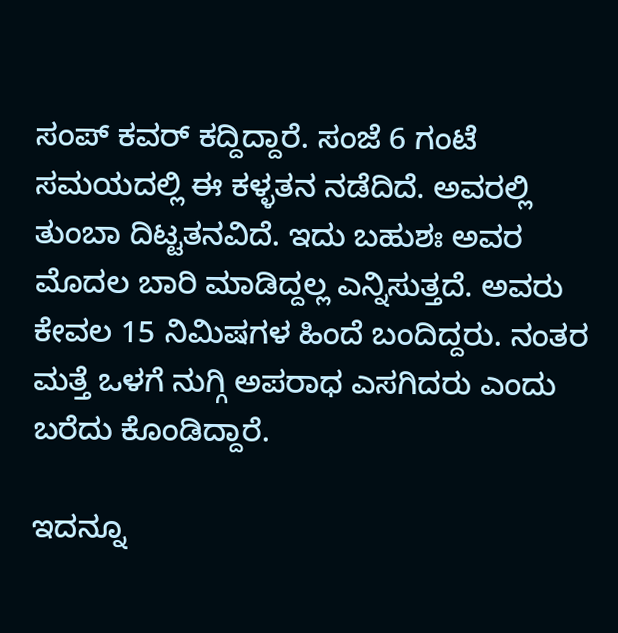ಸಂಪ್ ಕವರ್ ಕದ್ದಿದ್ದಾರೆ. ಸಂಜೆ 6 ಗಂಟೆ ಸಮಯದಲ್ಲಿ ಈ ಕಳ್ಳತನ ನಡೆದಿದೆ. ಅವರಲ್ಲಿ ತುಂಬಾ ದಿಟ್ಟತನವಿದೆ. ಇದು ಬಹುಶಃ ಅವರ ಮೊದಲ ಬಾರಿ ಮಾಡಿದ್ದಲ್ಲ ಎನ್ನಿಸುತ್ತದೆ. ಅವರು ಕೇವಲ 15 ನಿಮಿಷಗಳ ಹಿಂದೆ ಬಂದಿದ್ದರು. ನಂತರ ಮತ್ತೆ ಒಳಗೆ ನುಗ್ಗಿ ಅಪರಾಧ ಎಸಗಿದರು ಎಂದು ಬರೆದು ಕೊಂಡಿದ್ದಾರೆ.

ಇದನ್ನೂ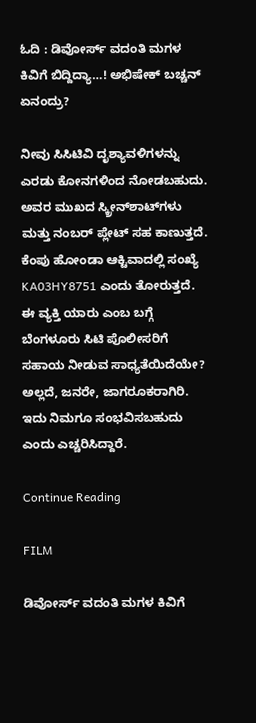ಓದಿ : ಡಿವೋರ್ಸ್ ವದಂತಿ ಮಗಳ ಕಿವಿಗೆ ಬಿದ್ದಿದ್ಯಾ…! ಅಭಿಷೇಕ್ ಬಚ್ಚನ್ ಏನಂದ್ರು?

ನೀವು ಸಿಸಿಟಿವಿ ದೃಶ್ಯಾವಳಿಗಳನ್ನು ಎರಡು ಕೋನಗಳಿಂದ ನೋಡಬಹುದು. ಅವರ ಮುಖದ ಸ್ಕ್ರೀನ್‌ಶಾಟ್‌ಗಳು ಮತ್ತು ನಂಬರ್ ಪ್ಲೇಟ್ ಸಹ ಕಾಣುತ್ತದೆ. ಕೆಂಪು ಹೋಂಡಾ ಆಕ್ಟಿವಾದಲ್ಲಿ ಸಂಖ್ಯೆ KA03HY8751 ಎಂದು ತೋರುತ್ತದೆ. ಈ ವ್ಯಕ್ತಿ ಯಾರು ಎಂಬ ಬಗ್ಗೆ ಬೆಂಗಳೂರು ಸಿಟಿ ಪೊಲೀಸರಿಗೆ ಸಹಾಯ ನೀಡುವ ಸಾಧ್ಯತೆಯಿದೆಯೇ? ಅಲ್ಲದೆ, ಜನರೇ, ಜಾಗರೂಕರಾಗಿರಿ. ಇದು ನಿಮಗೂ ಸಂಭವಿಸಬಹುದು ಎಂದು ಎಚ್ಚರಿಸಿದ್ದಾರೆ.

Continue Reading

FILM

ಡಿವೋರ್ಸ್ ವದಂತಿ ಮಗಳ ಕಿವಿಗೆ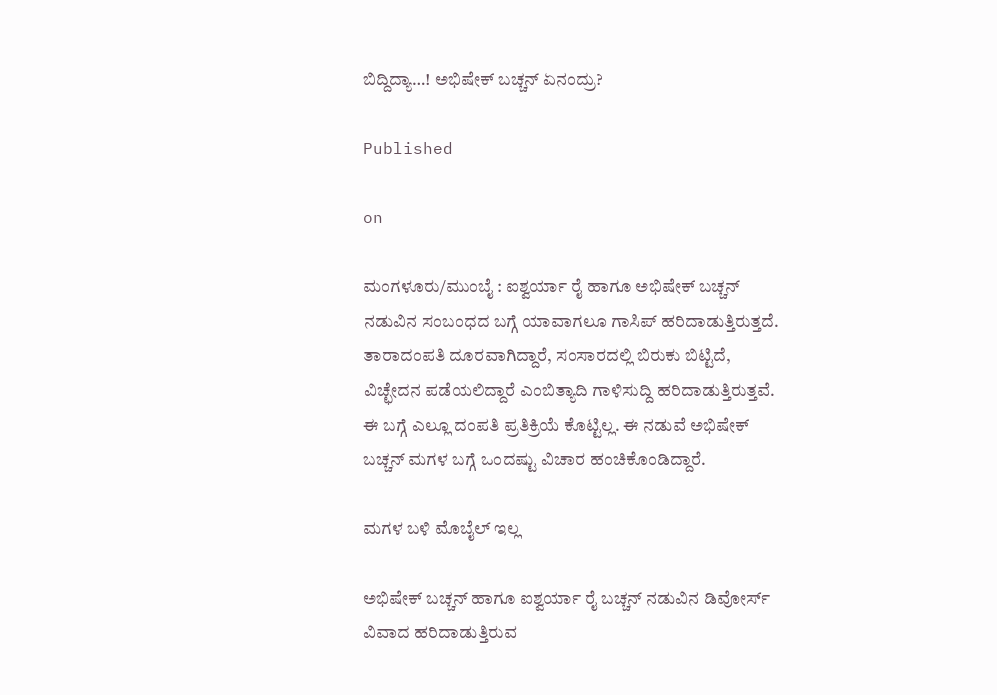ಬಿದ್ದಿದ್ಯಾ…! ಅಭಿಷೇಕ್ ಬಚ್ಚನ್ ಏನಂದ್ರು?

Published

on

ಮಂಗಳೂರು/ಮುಂಬೈ : ಐಶ್ವರ್ಯಾ ರೈ ಹಾಗೂ ಅಭಿಷೇಕ್ ಬಚ್ಚನ್ ನಡುವಿನ ಸಂಬಂಧದ ಬಗ್ಗೆ ಯಾವಾಗಲೂ ಗಾಸಿಪ್ ಹರಿದಾಡುತ್ತಿರುತ್ತದೆ. ತಾರಾದಂಪತಿ ದೂರವಾಗಿದ್ದಾರೆ, ಸಂಸಾರದಲ್ಲಿ ಬಿರುಕು ಬಿಟ್ಟಿದೆ, ವಿಚ್ಛೇದನ ಪಡೆಯಲಿದ್ದಾರೆ ಎಂಬಿತ್ಯಾದಿ ಗಾಳಿಸುದ್ದಿ ಹರಿದಾಡುತ್ತಿರುತ್ತವೆ. ಈ ಬಗ್ಗೆ ಎಲ್ಲೂ ದಂಪತಿ ಪ್ರತಿಕ್ರಿಯೆ ಕೊಟ್ಟಿಲ್ಲ. ಈ ನಡುವೆ ಅಭಿಷೇಕ್ ಬಚ್ಚನ್ ಮಗಳ ಬಗ್ಗೆ ಒಂದಷ್ಟು ವಿಚಾರ ಹಂಚಿಕೊಂಡಿದ್ದಾರೆ.

ಮಗಳ ಬಳಿ ಮೊಬೈಲ್ ಇಲ್ಲ

ಅಭಿಷೇಕ್ ಬಚ್ಚನ್ ಹಾಗೂ ಐಶ್ವರ್ಯಾ ರೈ ಬಚ್ಚನ್ ನಡುವಿನ ಡಿವೋರ್ಸ್ ವಿವಾದ ಹರಿದಾಡುತ್ತಿರುವ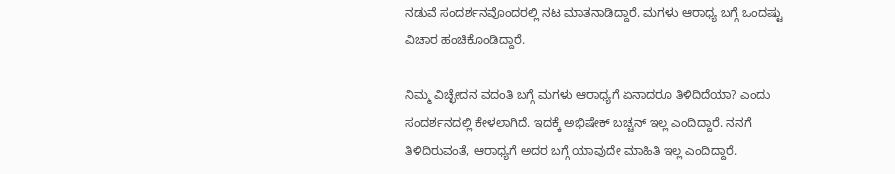ನಡುವೆ ಸಂದರ್ಶನವೊಂದರಲ್ಲಿ ನಟ ಮಾತನಾಡಿದ್ದಾರೆ. ಮಗಳು ಆರಾಧ್ಯ ಬಗ್ಗೆ ಒಂದಷ್ಟು ವಿಚಾರ ಹಂಚಿಕೊಂಡಿದ್ದಾರೆ.

ನಿಮ್ಮ ವಿಚ್ಛೇದನ ವದಂತಿ ಬಗ್ಗೆ ಮಗಳು ಆರಾಧ್ಯಗೆ ಏನಾದರೂ ತಿಳಿದಿದೆಯಾ? ಎಂದು ಸಂದರ್ಶನದಲ್ಲಿ ಕೇಳಲಾಗಿದೆ. ಇದಕ್ಕೆ ಅಭಿಷೇಕ್ ಬಚ್ಚನ್ ಇಲ್ಲ ಎಂದಿದ್ದಾರೆ. ನನಗೆ ತಿಳಿದಿರುವಂತೆ, ಆರಾಧ್ಯಗೆ ಅದರ ಬಗ್ಗೆ ಯಾವುದೇ ಮಾಹಿತಿ ಇಲ್ಲ ಎಂದಿದ್ದಾರೆ.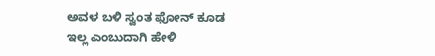ಅವಳ ಬಳಿ ಸ್ವಂತ ಫೋನ್ ಕೂಡ ಇಲ್ಲ ಎಂಬುದಾಗಿ ಹೇಳಿ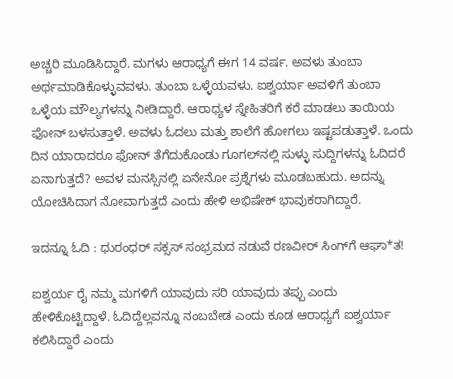ಅಚ್ಚರಿ ಮೂಡಿಸಿದ್ದಾರೆ. ಮಗಳು ಆರಾಧ್ಯಗೆ ಈಗ 14 ವರ್ಷ. ಅವಳು ತುಂಬಾ ಅರ್ಥಮಾಡಿಕೊಳ್ಳುವವಳು. ತುಂಬಾ ಒಳ್ಳೆಯವಳು. ಐಶ್ವರ್ಯಾ ಅವಳಿಗೆ ತುಂಬಾ ಒಳ್ಳೆಯ ಮೌಲ್ಯಗಳನ್ನು ನೀಡಿದ್ದಾರೆ. ಆರಾಧ್ಯಳ ಸ್ನೇಹಿತರಿಗೆ ಕರೆ ಮಾಡಲು ತಾಯಿಯ ಫೋನ್ ಬಳಸುತ್ತಾಳೆ. ಅವಳು ಓದಲು ಮತ್ತು ಶಾಲೆಗೆ ಹೋಗಲು ಇಷ್ಟಪಡುತ್ತಾಳೆ. ಒಂದು ದಿನ ಯಾರಾದರೂ ಫೋನ್ ತೆಗೆದುಕೊಂಡು ಗೂಗಲ್‌ನಲ್ಲಿ ಸುಳ್ಳು ಸುದ್ದಿಗಳನ್ನು ಓದಿದರೆ ಏನಾಗುತ್ತದೆ? ಅವಳ ಮನಸ್ಸಿನಲ್ಲಿ ಏನೇನೋ ಪ್ರಶ್ನೆಗಳು ಮೂಡಬಹುದು. ಅದನ್ನು ಯೋಚಿಸಿದಾಗ ನೋವಾಗುತ್ತದೆ ಎಂದು ಹೇಳಿ ಅಭಿಷೇಕ್ ಭಾವುಕರಾಗಿದ್ದಾರೆ.

ಇದನ್ನೂ ಓದಿ : ಧುರಂಧರ್ ಸಕ್ಸಸ್ ಸಂಭ್ರಮದ ನಡುವೆ ರಣವೀರ್ ಸಿಂಗ್‌ಗೆ ಆಘಾ*ತ!

ಐಶ್ವರ್ಯ ರೈ ನಮ್ಮ ಮಗಳಿಗೆ ಯಾವುದು ಸರಿ ಯಾವುದು ತಪ್ಪು ಎಂದು ಹೇಳಿಕೊಟ್ಟಿದ್ದಾಳೆ. ಓದಿದ್ದೆಲ್ಲವನ್ನೂ ನಂಬಬೇಡ ಎಂದು ಕೂಡ ಆರಾಧ್ಯಗೆ ಐಶ್ವರ್ಯಾ ಕಲಿಸಿದ್ದಾರೆ ಎಂದು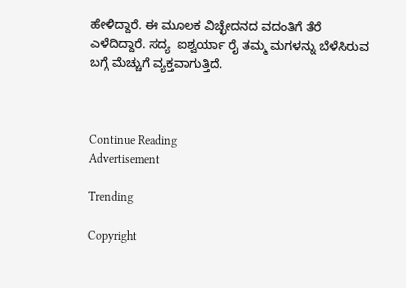ಹೇಳಿದ್ದಾರೆ. ಈ ಮೂಲಕ ವಿಚ್ಛೇದನದ ವದಂತಿಗೆ ತೆರೆ ಎಳೆದಿದ್ದಾರೆ. ಸದ್ಯ  ಐಶ್ವರ್ಯಾ ರೈ ತಮ್ಮ ಮಗಳನ್ನು ಬೆಳೆಸಿರುವ ಬಗ್ಗೆ ಮೆಚ್ಚುಗೆ ವ್ಯಕ್ತವಾಗುತ್ತಿದೆ.



Continue Reading
Advertisement

Trending

Copyright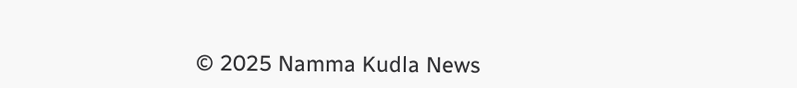© 2025 Namma Kudla News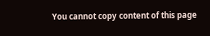You cannot copy content of this page